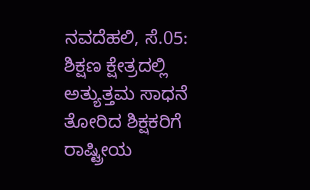ನವದೆಹಲಿ, ಸೆ.05: ಶಿಕ್ಷಣ ಕ್ಷೇತ್ರದಲ್ಲಿ ಅತ್ಯುತ್ತಮ ಸಾಧನೆ ತೋರಿದ ಶಿಕ್ಷಕರಿಗೆ ರಾಷ್ಟ್ರೀಯ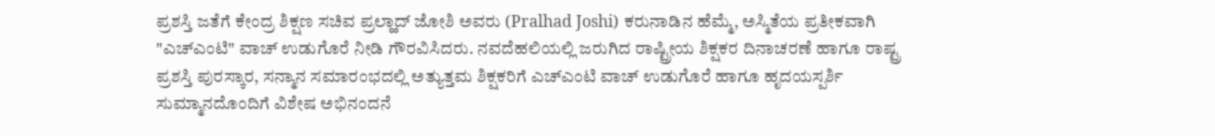ಪ್ರಶಸ್ತಿ ಜತೆಗೆ ಕೇಂದ್ರ ಶಿಕ್ಷಣ ಸಚಿವ ಪ್ರಲ್ಹಾದ್ ಜೋಶಿ ಅವರು (Pralhad Joshi) ಕರುನಾಡಿನ ಹೆಮ್ಮೆ, ಅಸ್ಮಿತೆಯ ಪ್ರತೀಕವಾಗಿ "ಎಚ್ಎಂಟಿ" ವಾಚ್ ಉಡುಗೊರೆ ನೀಡಿ ಗೌರವಿಸಿದರು. ನವದೆಹಲಿಯಲ್ಲಿ ಜರುಗಿದ ರಾಷ್ಟ್ರೀಯ ಶಿಕ್ಷಕರ ದಿನಾಚರಣೆ ಹಾಗೂ ರಾಷ್ಟ್ರ ಪ್ರಶಸ್ತಿ ಪುರಸ್ಕಾರ, ಸನ್ಮಾನ ಸಮಾರಂಭದಲ್ಲಿ ಅತ್ಯುತ್ತಮ ಶಿಕ್ಷಕರಿಗೆ ಎಚ್ಎಂಟಿ ವಾಚ್ ಉಡುಗೊರೆ ಹಾಗೂ ಹೃದಯಸ್ಪರ್ಶಿ ಸುಮ್ಮಾನದೊಂದಿಗೆ ವಿಶೇಷ ಅಭಿನಂದನೆ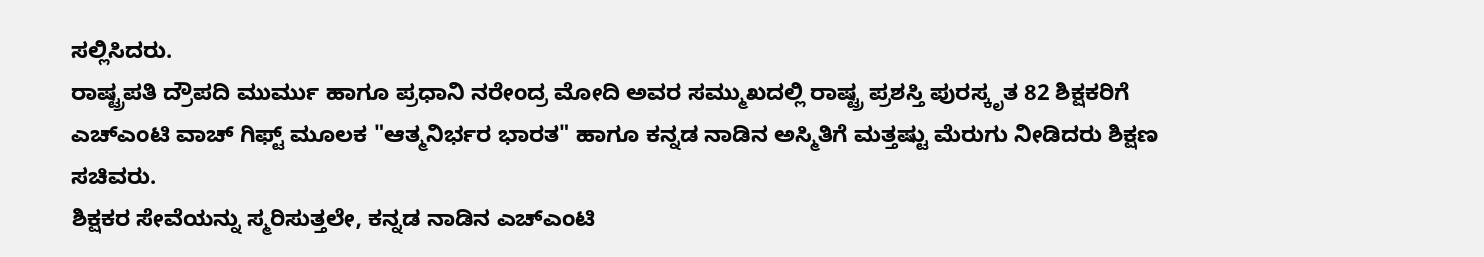ಸಲ್ಲಿಸಿದರು.
ರಾಷ್ಟ್ರಪತಿ ದ್ರೌಪದಿ ಮುರ್ಮು ಹಾಗೂ ಪ್ರಧಾನಿ ನರೇಂದ್ರ ಮೋದಿ ಅವರ ಸಮ್ಮುಖದಲ್ಲಿ ರಾಷ್ಟ್ರ ಪ್ರಶಸ್ತಿ ಪುರಸ್ಕೃತ 82 ಶಿಕ್ಷಕರಿಗೆ ಎಚ್ಎಂಟಿ ವಾಚ್ ಗಿಫ್ಟ್ ಮೂಲಕ "ಆತ್ಮನಿರ್ಭರ ಭಾರತ" ಹಾಗೂ ಕನ್ನಡ ನಾಡಿನ ಅಸ್ಮಿತಿಗೆ ಮತ್ತಷ್ಟು ಮೆರುಗು ನೀಡಿದರು ಶಿಕ್ಷಣ ಸಚಿವರು.
ಶಿಕ್ಷಕರ ಸೇವೆಯನ್ನು ಸ್ಮರಿಸುತ್ತಲೇ, ಕನ್ನಡ ನಾಡಿನ ಎಚ್ಎಂಟಿ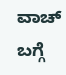ವಾಚ್ ಬಗ್ಗೆ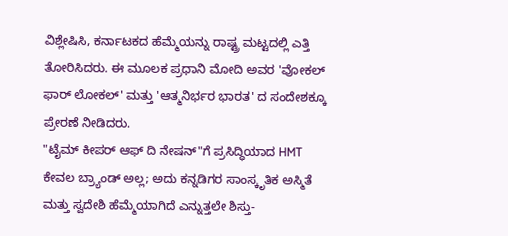ವಿಶ್ಲೇಷಿಸಿ, ಕರ್ನಾಟಕದ ಹೆಮ್ಮೆಯನ್ನು ರಾಷ್ಟ್ರ ಮಟ್ಟದಲ್ಲಿ ಎತ್ತಿ ತೋರಿಸಿದರು. ಈ ಮೂಲಕ ಪ್ರಧಾನಿ ಮೋದಿ ಅವರ 'ವೋಕಲ್ ಫಾರ್ ಲೋಕಲ್' ಮತ್ತು 'ಆತ್ಮನಿರ್ಭರ ಭಾರತ' ದ ಸಂದೇಶಕ್ಕೂ ಪ್ರೇರಣೆ ನೀಡಿದರು.
"ಟೈಮ್ ಕೀಪರ್ ಆಫ್ ದಿ ನೇಷನ್"ಗೆ ಪ್ರಸಿದ್ಧಿಯಾದ HMT ಕೇವಲ ಬ್ರ್ಯಾಂಡ್ ಅಲ್ಲ; ಅದು ಕನ್ನಡಿಗರ ಸಾಂಸ್ಕೃತಿಕ ಅಸ್ಮಿತೆ ಮತ್ತು ಸ್ವದೇಶಿ ಹೆಮ್ಮೆಯಾಗಿದೆ ಎನ್ನುತ್ತಲೇ ಶಿಸ್ತು-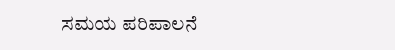ಸಮಯ ಪರಿಪಾಲನೆ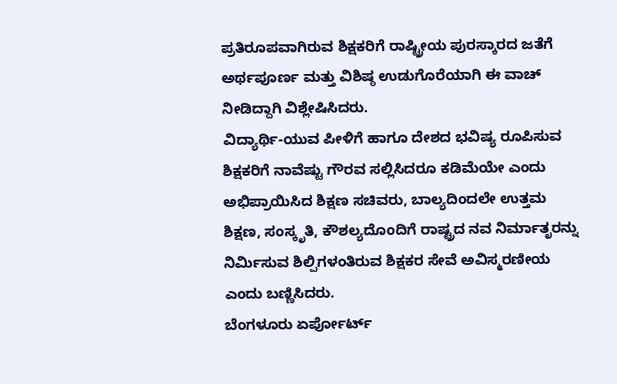ಪ್ರತಿರೂಪವಾಗಿರುವ ಶಿಕ್ಷಕರಿಗೆ ರಾಷ್ಟ್ರೀಯ ಪುರಸ್ಕಾರದ ಜತೆಗೆ ಅರ್ಥಪೂರ್ಣ ಮತ್ತು ವಿಶಿಷ್ಠ ಉಡುಗೊರೆಯಾಗಿ ಈ ವಾಚ್ ನೀಡಿದ್ದಾಗಿ ವಿಶ್ಲೇಷಿಸಿದರು.
ವಿದ್ಯಾರ್ಥಿ-ಯುವ ಪೀಳಿಗೆ ಹಾಗೂ ದೇಶದ ಭವಿಷ್ಯ ರೂಪಿಸುವ ಶಿಕ್ಷಕರಿಗೆ ನಾವೆಷ್ಟು ಗೌರವ ಸಲ್ಲಿಸಿದರೂ ಕಡಿಮೆಯೇ ಎಂದು ಅಭಿಪ್ರಾಯಿಸಿದ ಶಿಕ್ಷಣ ಸಚಿವರು, ಬಾಲ್ಯದಿಂದಲೇ ಉತ್ತಮ ಶಿಕ್ಷಣ, ಸಂಸ್ಕೃತಿ, ಕೌಶಲ್ಯದೊಂದಿಗೆ ರಾಷ್ಟ್ರದ ನವ ನಿರ್ಮಾತೃರನ್ನು ನಿರ್ಮಿಸುವ ಶಿಲ್ಪಿಗಳಂತಿರುವ ಶಿಕ್ಷಕರ ಸೇವೆ ಅವಿಸ್ಮರಣೀಯ ಎಂದು ಬಣ್ಣಿಸಿದರು.
ಬೆಂಗಳೂರು ಏರ್ಪೋರ್ಟ್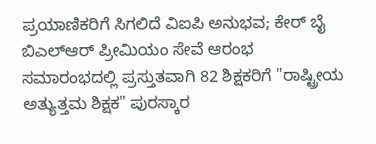ಪ್ರಯಾಣಿಕರಿಗೆ ಸಿಗಲಿದೆ ವಿಐಪಿ ಅನುಭವ; ಕೇರ್ ಬೈ ಬಿಎಲ್ಆರ್ ಪ್ರೀಮಿಯಂ ಸೇವೆ ಆರಂಭ
ಸಮಾರಂಭದಲ್ಲಿ ಪ್ರಸ್ತುತವಾಗಿ 82 ಶಿಕ್ಷಕರಿಗೆ "ರಾಷ್ಟ್ರೀಯ ಅತ್ಯುತ್ತಮ ಶಿಕ್ಷಕ" ಪುರಸ್ಕಾರ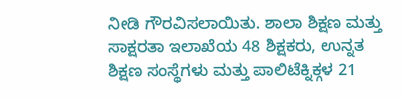ನೀಡಿ ಗೌರವಿಸಲಾಯಿತು. ಶಾಲಾ ಶಿಕ್ಷಣ ಮತ್ತು ಸಾಕ್ಷರತಾ ಇಲಾಖೆಯ 48 ಶಿಕ್ಷಕರು, ಉನ್ನತ ಶಿಕ್ಷಣ ಸಂಸ್ಥೆಗಳು ಮತ್ತು ಪಾಲಿಟೆಕ್ನಿಕ್ಗಳ 21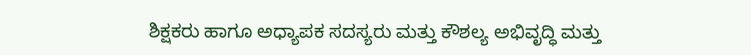ಶಿಕ್ಷಕರು ಹಾಗೂ ಅಧ್ಯಾಪಕ ಸದಸ್ಯರು ಮತ್ತು ಕೌಶಲ್ಯ ಅಭಿವೃದ್ಧಿ ಮತ್ತು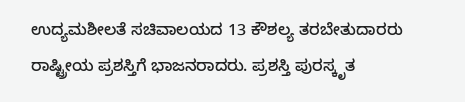ಉದ್ಯಮಶೀಲತೆ ಸಚಿವಾಲಯದ 13 ಕೌಶಲ್ಯ ತರಬೇತುದಾರರು ರಾಷ್ಟ್ರೀಯ ಪ್ರಶಸ್ತಿಗೆ ಭಾಜನರಾದರು. ಪ್ರಶಸ್ತಿ ಪುರಸ್ಕೃತ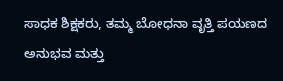ಸಾಧಕ ಶಿಕ್ಷಕರು, ತಮ್ಮ ಬೋಧನಾ ವೃತ್ತಿ ಪಯಣದ ಅನುಭವ ಮತ್ತು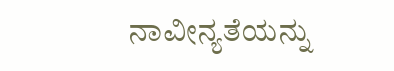ನಾವೀನ್ಯತೆಯನ್ನು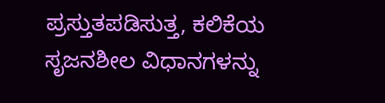ಪ್ರಸ್ತುತಪಡಿಸುತ್ತ, ಕಲಿಕೆಯ ಸೃಜನಶೀಲ ವಿಧಾನಗಳನ್ನು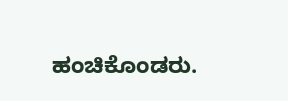ಹಂಚಿಕೊಂಡರು.